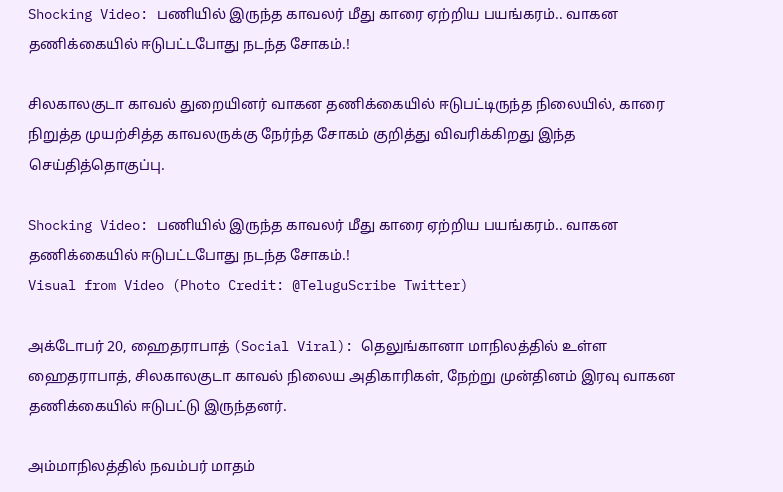Shocking Video: பணியில் இருந்த காவலர் மீது காரை ஏற்றிய பயங்கரம்.. வாகன தணிக்கையில் ஈடுபட்டபோது நடந்த சோகம்.!

சிலகாலகுடா காவல் துறையினர் வாகன தணிக்கையில் ஈடுபட்டிருந்த நிலையில், காரை நிறுத்த முயற்சித்த காவலருக்கு நேர்ந்த சோகம் குறித்து விவரிக்கிறது இந்த செய்தித்தொகுப்பு.

Shocking Video: பணியில் இருந்த காவலர் மீது காரை ஏற்றிய பயங்கரம்.. வாகன தணிக்கையில் ஈடுபட்டபோது நடந்த சோகம்.!
Visual from Video (Photo Credit: @TeluguScribe Twitter)

அக்டோபர் 20, ஹைதராபாத் (Social Viral): தெலுங்கானா மாநிலத்தில் உள்ள ஹைதராபாத், சிலகாலகுடா காவல் நிலைய அதிகாரிகள், நேற்று முன்தினம் இரவு வாகன தணிக்கையில் ஈடுபட்டு இருந்தனர்.

அம்மாநிலத்தில் நவம்பர் மாதம்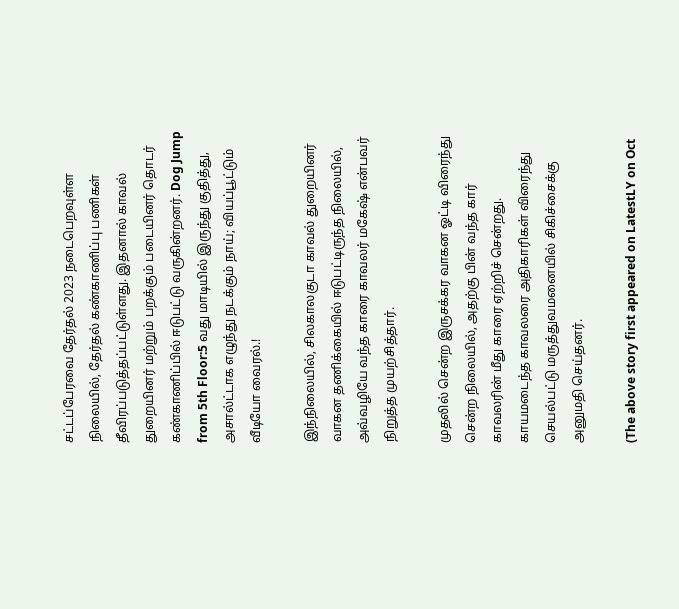சட்டப்பேரவை தேர்தல் 2023 நடைபெறவுள்ள நிலையில், தேர்தல் கண்காணிப்பு பணிகள் தீவிரப்படுத்தப்பட்டுள்ளது. இதனால் காவல் துறையினர் மற்றும் பறக்கும் படையினர் தொடர் கண்காணிப்பில் ஈடுபட்டு வருகின்றனர். Dog Jump from 5th Floor:5 வது மாடியில் இருந்து குதித்து, அசால்ட்டாக எழுந்து நடக்கும் நாய்; வியப்பூட்டும் வீடியோ வைரல்.!

இந்நிலையில், சிலகாலகுடா காவல் துறையினர் வாகன தணிக்கையில் ஈடுபட்டிருந்த நிலையில், அவ்வழியே வந்த காரை காவலர் மகேஷ் என்பவர் நிறுத்த முயற்சித்தார்.

முதலில் சென்ற இருசக்கர வாகன ஓட்டி விரைந்து சென்ற நிலையில், அதற்கு பின் வந்த கார் காவலரின் மீது காரை ஏற்றிச் சென்றது. காயமடைந்த காவலரை அதிகாரிகள் விரைந்து செயல்பட்டு மருத்துவமனையில் சிகிச்சைக்கு அனுமதி செய்தனர்.

(The above story first appeared on LatestLY on Oct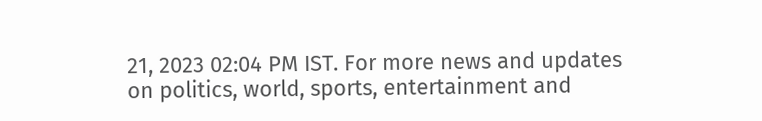21, 2023 02:04 PM IST. For more news and updates on politics, world, sports, entertainment and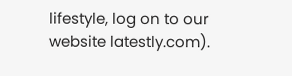lifestyle, log on to our website latestly.com).